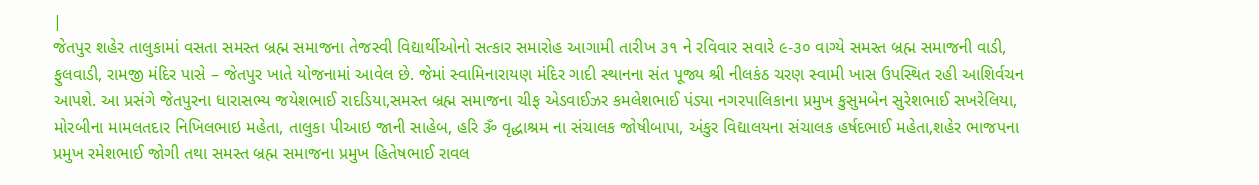|
જેતપુર શહેર તાલુકામાં વસતા સમસ્ત બ્રહ્મ સમાજના તેજસ્વી વિદ્યાર્થીઓનો સત્કાર સમારોહ આગામી તારીખ ૩૧ ને રવિવાર સવારે ૯-૩૦ વાગ્યે સમસ્ત બ્રહ્મ સમાજની વાડી, ફુલવાડી, રામજી મંદિર પાસે – જેતપુર ખાતે યોજનામાં આવેલ છે. જેમાં સ્વામિનારાયણ મંદિર ગાદી સ્થાનના સંત પૂજ્ય શ્રી નીલકંઠ ચરણ સ્વામી ખાસ ઉપસ્થિત રહી આશિર્વચન આપશે. આ પ્રસંગે જેતપુરના ધારાસભ્ય જયેશભાઈ રાદડિયા,સમસ્ત બ્રહ્મ સમાજના ચીફ એડવાઈઝર કમલેશભાઈ પંડ્યા નગરપાલિકાના પ્રમુખ કુસુમબેન સુરેશભાઈ સખરેલિયા, મોરબીના મામલતદાર નિખિલભાઇ મહેતા, તાલુકા પીઆઇ જાની સાહેબ, હરિ ૐ વૃદ્ધાશ્રમ ના સંચાલક જોષીબાપા, અંકુર વિદ્યાલયના સંચાલક હર્ષદભાઈ મહેતા,શહેર ભાજપના પ્રમુખ રમેશભાઈ જોગી તથા સમસ્ત બ્રહ્મ સમાજના પ્રમુખ હિતેષભાઈ રાવલ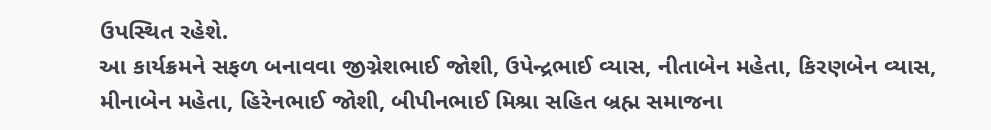ઉપસ્થિત રહેશે.
આ કાર્યક્રમને સફળ બનાવવા જીગ્નેશભાઈ જોશી, ઉપેન્દ્રભાઈ વ્યાસ, નીતાબેન મહેતા, કિરણબેન વ્યાસ, મીનાબેન મહેતા, હિરેનભાઈ જોશી, બીપીનભાઈ મિશ્રા સહિત બ્રહ્મ સમાજના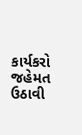કાર્યકરો જહેમત ઉઠાવી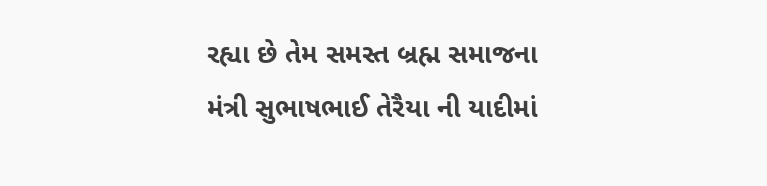રહ્યા છે તેમ સમસ્ત બ્રહ્મ સમાજના મંત્રી સુભાષભાઈ તેરૈયા ની યાદીમાં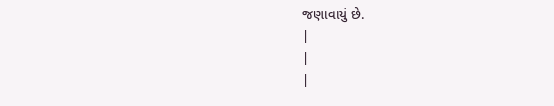જણાવાયું છે.
|
|
|